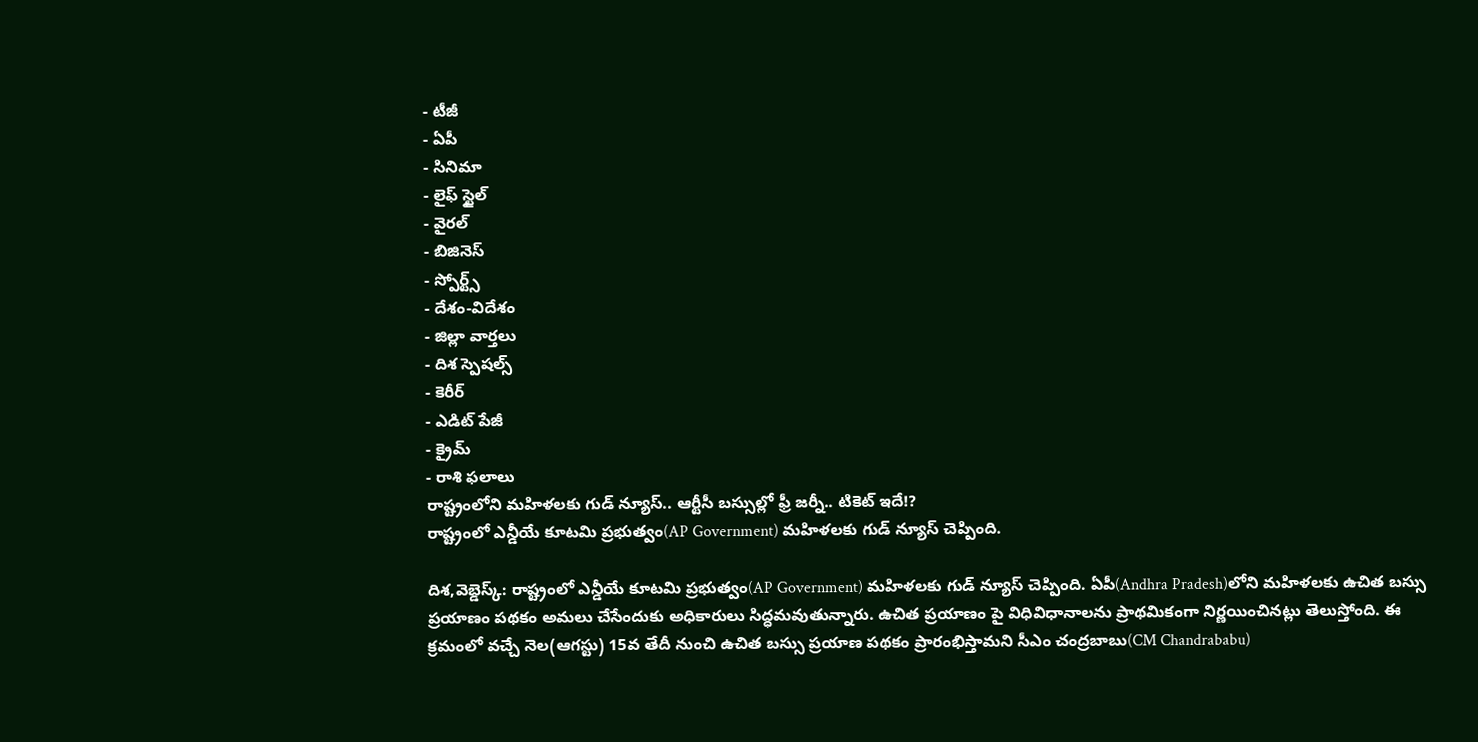- టీజీ
- ఏపీ
- సినిమా
- లైఫ్ స్టైల్
- వైరల్
- బిజినెస్
- స్పోర్ట్స్
- దేశం-విదేశం
- జిల్లా వార్తలు
- దిశ స్పెషల్స్
- కెరీర్
- ఎడిట్ పేజీ
- క్రైమ్
- రాశి ఫలాలు
రాష్ట్రంలోని మహిళలకు గుడ్ న్యూస్.. ఆర్టీసీ బస్సుల్లో ఫ్రీ జర్నీ.. టికెట్ ఇదే!?
రాష్ట్రంలో ఎన్డీయే కూటమి ప్రభుత్వం(AP Government) మహిళలకు గుడ్ న్యూస్ చెప్పింది.

దిశ,వెబ్డెస్క్: రాష్ట్రంలో ఎన్డీయే కూటమి ప్రభుత్వం(AP Government) మహిళలకు గుడ్ న్యూస్ చెప్పింది. ఏపీ(Andhra Pradesh)లోని మహిళలకు ఉచిత బస్సు ప్రయాణం పథకం అమలు చేసేందుకు అధికారులు సిద్ధమవుతున్నారు. ఉచిత ప్రయాణం పై విధివిధానాలను ప్రాథమికంగా నిర్ణయించినట్లు తెలుస్తోంది. ఈ క్రమంలో వచ్చే నెల(ఆగస్టు) 15వ తేదీ నుంచి ఉచిత బస్సు ప్రయాణ పథకం ప్రారంభిస్తామని సీఎం చంద్రబాబు(CM Chandrababu)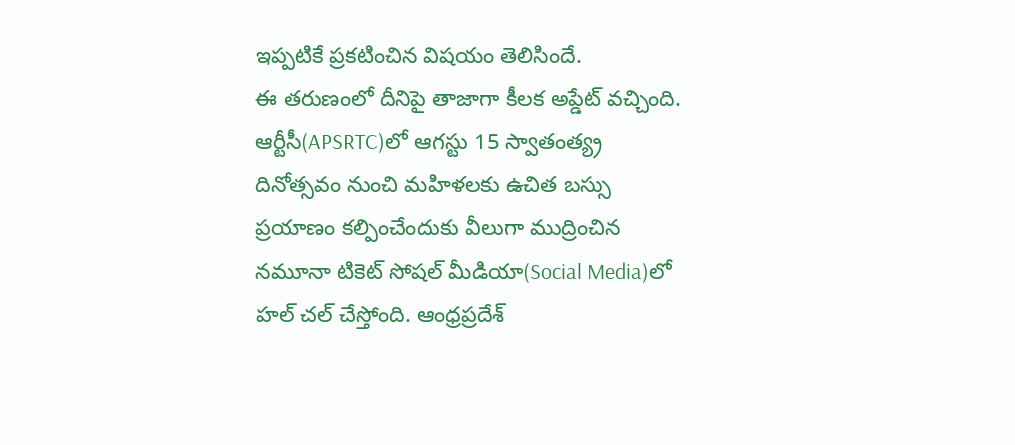ఇప్పటికే ప్రకటించిన విషయం తెలిసిందే.
ఈ తరుణంలో దీనిపై తాజాగా కీలక అప్డేట్ వచ్చింది. ఆర్టీసీ(APSRTC)లో ఆగస్టు 15 స్వాతంత్య్ర దినోత్సవం నుంచి మహిళలకు ఉచిత బస్సు ప్రయాణం కల్పించేందుకు వీలుగా ముద్రించిన నమూనా టికెట్ సోషల్ మీడియా(Social Media)లో హల్ చల్ చేస్తోంది. ఆంధ్రప్రదేశ్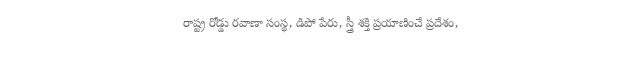రాష్ట్ర రోడ్డు రవాణా సంస్థ, డిపో పేరు, స్త్రీ శక్తి ప్రయాణించే ప్రదేశం,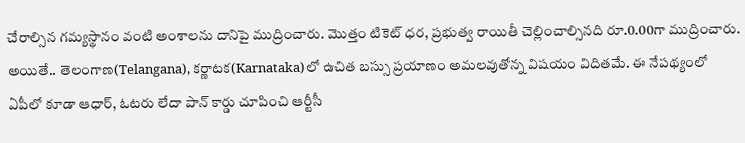చేరాల్సిన గమ్యస్థానం వంటి అంశాలను దానిపై ముద్రించారు. మొత్తం టికెట్ ధర, ప్రభుత్వ రాయితీ చెల్లించాల్సినది రూ.0.00గా ముద్రించారు.
అయితే.. తెలంగాణ(Telangana), కర్ణాటక(Karnataka)లో ఉచిత బస్సు ప్రయాణం అమలవుతోన్న విషయం విదితమే. ఈ నేపథ్యంలో ఏపీలో కూడా ఆధార్, ఓటరు లేదా పాన్ కార్డు చూపించి ఆర్టీసీ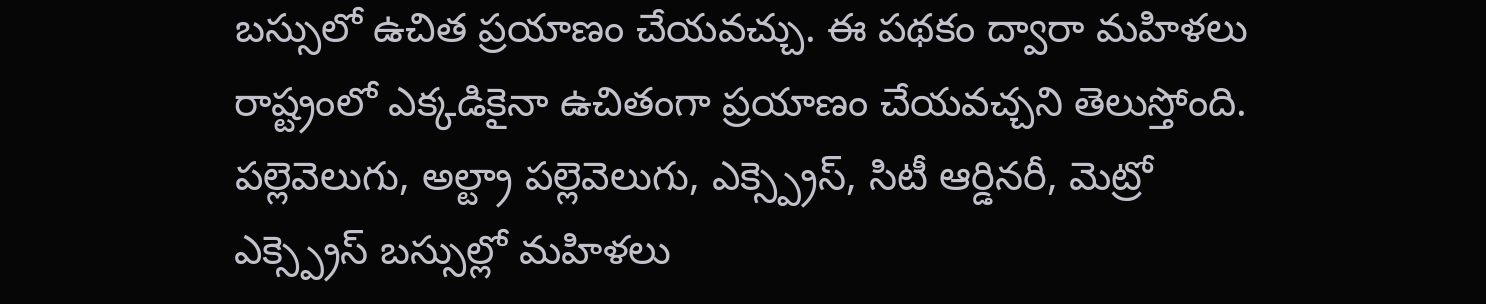బస్సులో ఉచిత ప్రయాణం చేయవచ్చు. ఈ పథకం ద్వారా మహిళలు రాష్ట్రంలో ఎక్కడికైనా ఉచితంగా ప్రయాణం చేయవచ్చని తెలుస్తోంది. పల్లెవెలుగు, అల్ట్రా పల్లెవెలుగు, ఎక్స్ప్రెస్, సిటీ ఆర్డినరీ, మెట్రో ఎక్స్ప్రెస్ బస్సుల్లో మహిళలు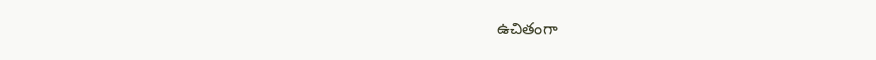ఉచితంగా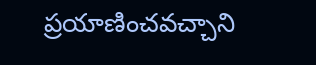ప్రయాణించవచ్చాని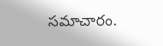సమాచారం.